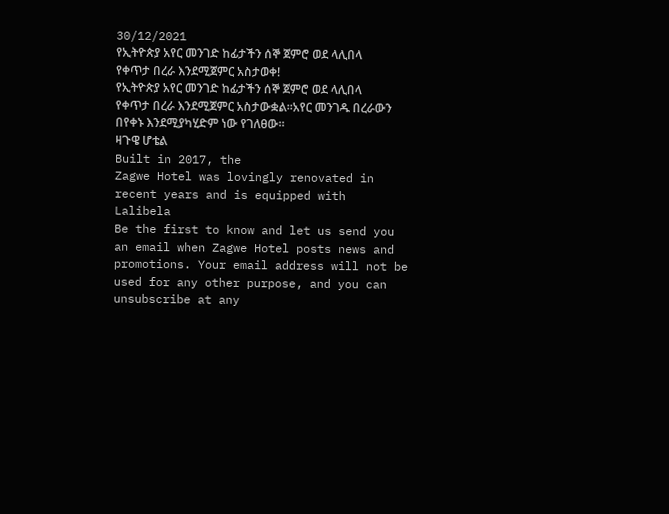30/12/2021
የኢትዮጵያ አየር መንገድ ከፊታችን ሰኞ ጀምሮ ወደ ላሊበላ የቀጥታ በረራ እንደሚጀምር አስታወቀ!
የኢትዮጵያ አየር መንገድ ከፊታችን ሰኞ ጀምሮ ወደ ላሊበላ የቀጥታ በረራ እንደሚጀምር አስታውቋል።አየር መንገዱ በረራውን በየቀኑ እንደሚያካሂድም ነው የገለፀው።
ዛጉዌ ሆቴል
Built in 2017, the
Zagwe Hotel was lovingly renovated in recent years and is equipped with
Lalibela
Be the first to know and let us send you an email when Zagwe Hotel posts news and promotions. Your email address will not be used for any other purpose, and you can unsubscribe at any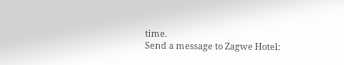time.
Send a message to Zagwe Hotel: